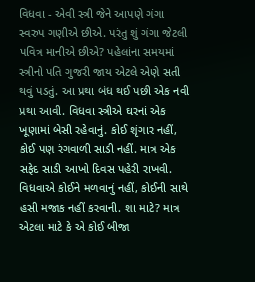વિધવા - એવી સ્ત્રી જેને આપણે ગંગા સ્વરુપ ગણીએ છીએ. પરંતુ શું ગંગા જેટલી પવિત્ર માનીએ છીએ? પહેલાંના સમયમાં સ્ત્રીનો પતિ ગુજરી જાય એટલે એણે સતી થવું પડતું. આ પ્રથા બંધ થઈ પછી એક નવી પ્રથા આવી. વિધવા સ્ત્રીએ ઘરનાં એક ખૂણામાં બેસી રહેવાનું. કોઈ શૃંગાર નહીં, કોઈ પણ રંગવાળી સાડી નહીં. માત્ર એક સફેદ સાડી આખો દિવસ પહેરી રાખવી. વિધવાએ કોઈને મળવાનું નહીં, કોઈની સાથે હસી મજાક નહીં કરવાની. શા માટે? માત્ર એટલા માટે કે એ કોઈ બીજા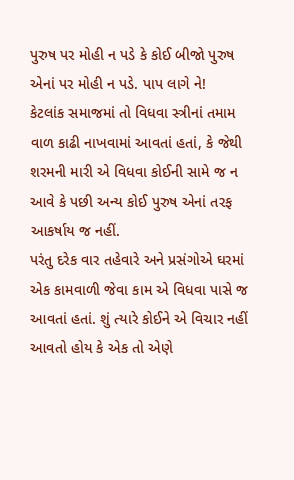પુરુષ પર મોહી ન પડે કે કોઈ બીજો પુરુષ એનાં પર મોહી ન પડે. પાપ લાગે ને!
કેટલાંક સમાજમાં તો વિધવા સ્ત્રીનાં તમામ વાળ કાઢી નાખવામાં આવતાં હતાં, કે જેથી શરમની મારી એ વિધવા કોઈની સામે જ ન આવે કે પછી અન્ય કોઈ પુરુષ એનાં તરફ આકર્ષાય જ નહીં.
પરંતુ દરેક વાર તહેવારે અને પ્રસંગોએ ઘરમાં એક કામવાળી જેવા કામ એ વિધવા પાસે જ આવતાં હતાં. શું ત્યારે કોઈને એ વિચાર નહીં આવતો હોય કે એક તો એણે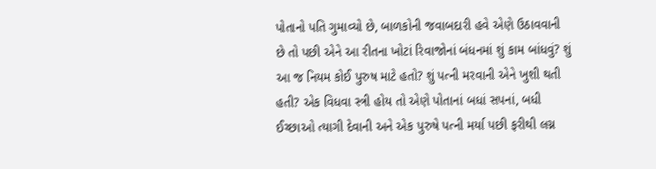પોતાનો પતિ ગુમાવ્યો છે, બાળકોની જવાબદારી હવે એણે ઉઠાવવાની છે તો પછી એને આ રીતના ખોટાં રિવાજોનાં બંધનમાં શું કામ બાંધવું? શું આ જ નિયમ કોઈ પુરુષ માટે હતો? શું પત્ની મરવાની એને ખુશી થતી હતી? એક વિધવા સ્ત્રી હોય તો એણે પોતાનાં બધાં સપનાં, બધી ઈચ્છાઓ ત્યાગી દેવાની અને એક પુરુષે પત્ની મર્યા પછી ફરીથી લગ્ન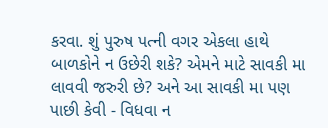કરવા. શું પુરુષ પત્ની વગર એકલા હાથે બાળકોને ન ઉછેરી શકે? એમને માટે સાવકી મા લાવવી જરુરી છે? અને આ સાવકી મા પણ પાછી કેવી - વિધવા ન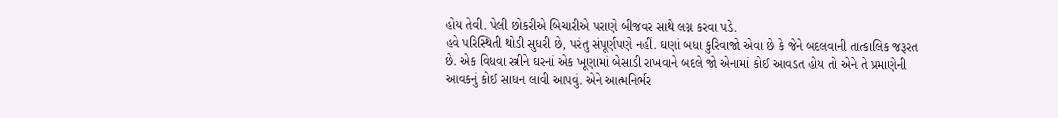હોય તેવી. પેલી છોકરીએ બિચારીએ પરાણે બીજવર સાથે લગ્ન કરવા પડે.
હવે પરિસ્થિતી થોડી સુધરી છે, પરંતુ સંપૂર્ણપણે નહીં. ઘણાં બધા કુરિવાજો એવા છે કે જેને બદલવાની તાત્કાલિક જરૂરત છે. એક વિધવા સ્ત્રીને ઘરનાં એક ખૂણામાં બેસાડી રાખવાને બદલે જો એનામાં કોઈ આવડત હોય તો એને તે પ્રમાણેની આવકનું કોઈ સાધન લાવી આપવું. એને આત્મનિર્ભર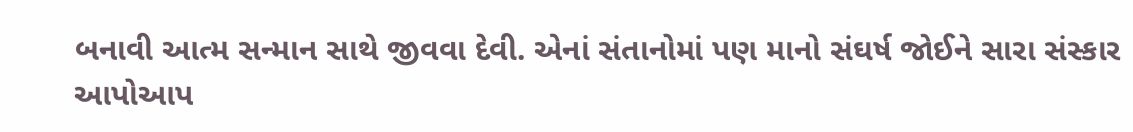બનાવી આત્મ સન્માન સાથે જીવવા દેવી. એનાં સંતાનોમાં પણ માનો સંઘર્ષ જોઈને સારા સંસ્કાર
આપોઆપ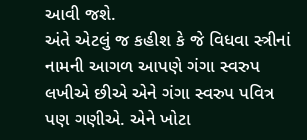આવી જશે.
અંતે એટલું જ કહીશ કે જે વિધવા સ્ત્રીનાં નામની આગળ આપણે ગંગા સ્વરુપ લખીએ છીએ એને ગંગા સ્વરુપ પવિત્ર પણ ગણીએ. એને ખોટા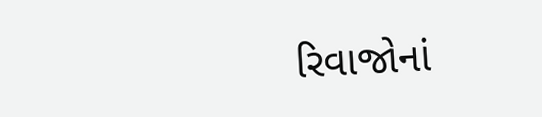રિવાજોનાં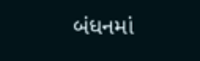બંધનમાં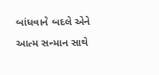બાંધવાને બદલે એને આત્મ સન્માન સાથે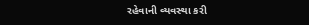રહેવાની વ્યવસ્થા કરી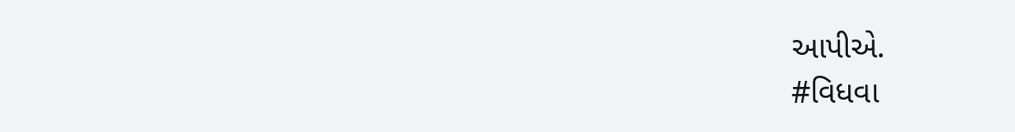આપીએ.
#વિધવા